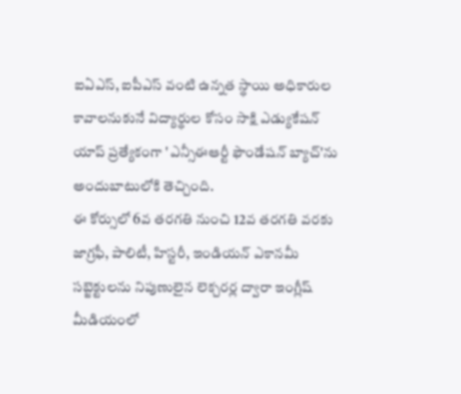ఐఏఎస్, ఐపీఎస్ వంటి ఉన్నత స్థాయి అధికారుల కావాలనుకునే విద్యార్థుల కోసం సాక్షి ఎడ్యుకేషన్ యాప్ ప్రత్యేకంగా 'ఎన్సీఈఆర్టీ ఫౌండేషన్ బ్యాచ్'ను అందుబాటులోకి తెచ్చింది.
ఈ కోర్సులో 6వ తరగతి నుంచి 12వ తరగతి వరకు జాగ్రఫీ, పాలిటీ, హిస్టరీ, ఇండియన్ ఎకానమీ సబ్జెక్టులను నిపుణులైన లెక్చరర్ల ద్వారా ఇంగ్లీష్ మీడియంలో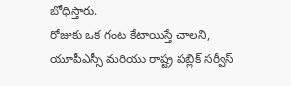బోధిస్తారు.
రోజుకు ఒక గంట కేటాయిస్తే చాలని, యూపీఎస్సీ మరియు రాష్ట్ర పబ్లిక్ సర్వీస్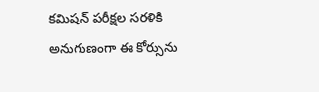కమిషన్ పరీక్షల సరళికి అనుగుణంగా ఈ కోర్సును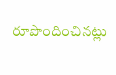రూపొందించినట్లు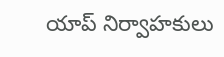యాప్ నిర్వాహకులు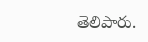తెలిపారు.